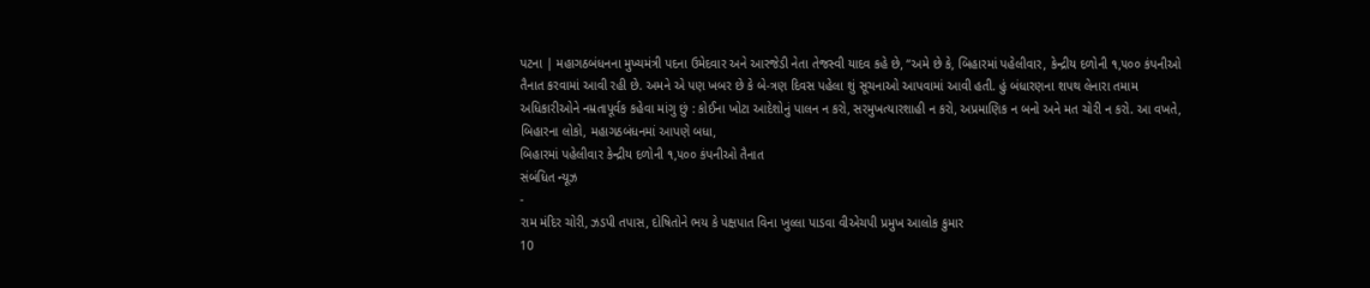પટના | મહાગઠબંધનના મુખ્યમંત્રી પદના ઉમેદવાર અને આરજેડી નેતા તેજસ્વી યાદવ કહે છે, “અમે છે કે, બિહારમાં પહેલીવાર, કેન્દ્રીય દળોની ૧,૫૦૦ કંપનીઓ તૈનાત કરવામાં આવી રહી છે. અમને એ પણ ખબર છે કે બે-ત્રણ દિવસ પહેલા શું સૂચનાઓ આપવામાં આવી હતી. હું બંધારણના શપથ લેનારા તમામ અધિકારીઓને નમ્રતાપૂર્વક કહેવા માંગુ છું : કોઈના ખોટા આદેશોનું પાલન ન કરો, સરમુખત્યારશાહી ન કરો, અપ્રમાણિક ન બનો અને મત ચોરી ન કરો. આ વખતે, બિહારના લોકો, મહાગઠબંધનમાં આપણે બધા,
બિહારમાં પહેલીવાર કેન્દ્રીય દળોની ૧,૫૦૦ કંપનીઓ તૈનાત
સંબંધિત ન્યૂઝ
-
રામ મંદિર ચોરી, ઝડપી તપાસ, દોષિતોને ભય કે પક્ષપાત વિના ખુલ્લા પાડવા વીએચપી પ્રમુખ આલોક કુમાર
10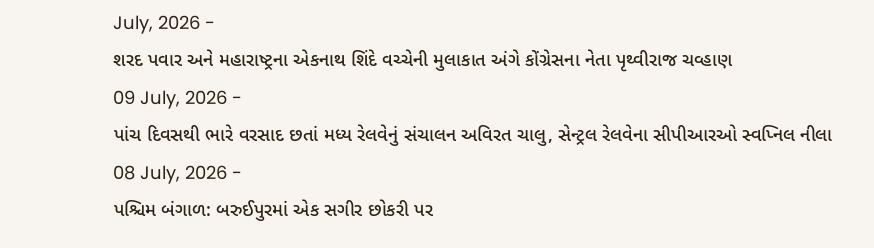July, 2026 -
શરદ પવાર અને મહારાષ્ટ્રના એકનાથ શિંદે વચ્ચેની મુલાકાત અંગે કોંગ્રેસના નેતા પૃથ્વીરાજ ચવ્હાણ
09 July, 2026 -
પાંચ દિવસથી ભારે વરસાદ છતાં મધ્ય રેલવેનું સંચાલન અવિરત ચાલુ, સેન્ટ્રલ રેલવેના સીપીઆરઓ સ્વપ્નિલ નીલા
08 July, 2026 -
પશ્ચિમ બંગાળ: બરુઈપુરમાં એક સગીર છોકરી પર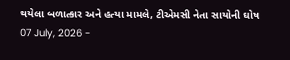થયેલા બળાત્કાર અને હત્યા મામલે, ટીએમસી નેતા સાયોની ઘોષ
07 July, 2026 -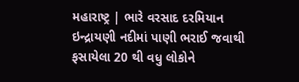મહારાષ્ટ્ર | ભારે વરસાદ દરમિયાન ઇન્દ્રાયણી નદીમાં પાણી ભરાઈ જવાથી ફસાયેલા 20 થી વધુ લોકોને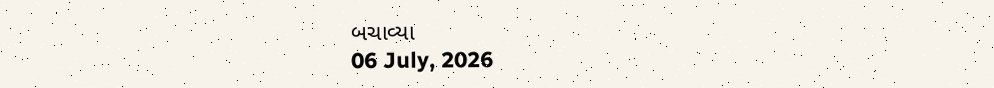બચાવ્યા
06 July, 2026